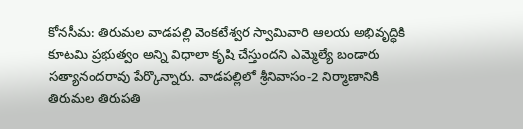కోనసీమ: తిరుమల వాడపల్లి వెంకటేశ్వర స్వామివారి ఆలయ అభివృద్ధికి కూటమి ప్రభుత్వం అన్ని విధాలా కృషి చేస్తుందని ఎమ్మెల్యే బండారు సత్యానందరావు పేర్కొన్నారు. వాడపల్లిలో శ్రీనివాసం-2 నిర్మాణానికి తిరుమల తిరుపతి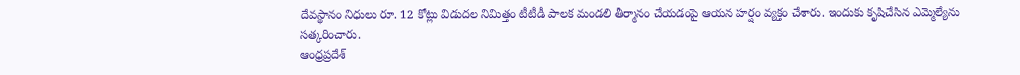దేవస్థానం నిధులు రూ. 12 కోట్లు విడుదల నిమిత్తం టీటీడీ పాలక మండలి తీర్మానం చేయడంపై ఆయన హర్షం వ్యక్తం చేశారు. ఇందుకు కృషిచేసిన ఎమ్మెల్యేను సత్కరించారు.
ఆంధ్రప్రదేశ్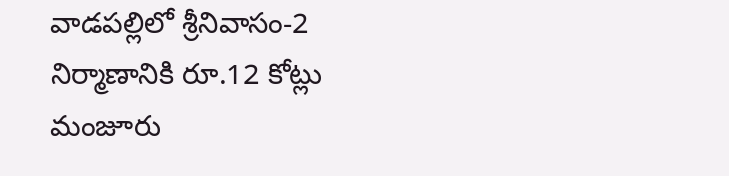వాడపల్లిలో శ్రీనివాసం-2 నిర్మాణానికి రూ.12 కోట్లు మంజూరు